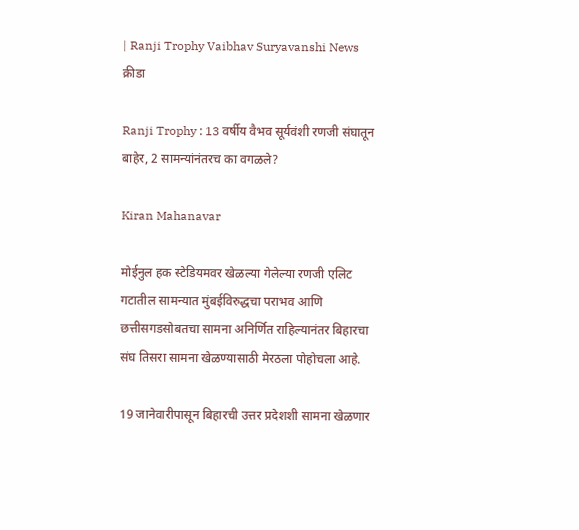| Ranji Trophy Vaibhav Suryavanshi News
क्रीडा

Ranji Trophy : 13 वर्षीय वैभव सूर्यवंशी रणजी संघातून बाहेर, 2 सामन्यांनंतरच का वगळले?

Kiran Mahanavar

मोईनुल हक स्टेडियमवर खेळल्या गेलेल्या रणजी एलिट गटातील सामन्यात मुंबईविरुद्धचा पराभव आणि छत्तीसगडसोबतचा सामना अनिर्णित राहिल्यानंतर बिहारचा संघ तिसरा सामना खेळण्यासाठी मेरठला पोहोचला आहे.

19 जानेवारीपासून बिहारची उत्तर प्रदेशशी सामना खेळणार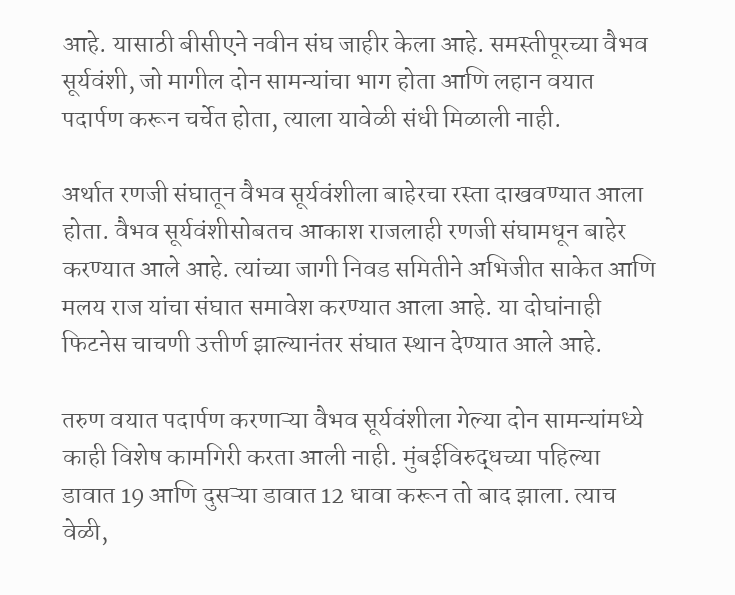आहे. यासाठी बीसीएने नवीन संघ जाहीर केला आहे. समस्तीपूरच्या वैभव सूर्यवंशी, जो मागील दोन सामन्यांचा भाग होता आणि लहान वयात पदार्पण करून चर्चेत होता, त्याला यावेळी संधी मिळाली नाही.

अर्थात रणजी संघातून वैभव सूर्यवंशीला बाहेरचा रस्ता दाखवण्यात आला होता. वैभव सूर्यवंशीसोबतच आकाश राजलाही रणजी संघामधून बाहेर करण्यात आले आहे. त्यांच्या जागी निवड समितीने अभिजीत साकेत आणि मलय राज यांचा संघात समावेश करण्यात आला आहे. या दोघांनाही फिटनेस चाचणी उत्तीर्ण झाल्यानंतर संघात स्थान देण्यात आले आहे.

तरुण वयात पदार्पण करणाऱ्या वैभव सूर्यवंशीला गेल्या दोन सामन्यांमध्ये काही विशेष कामगिरी करता आली नाही. मुंबईविरुद्धच्या पहिल्या डावात 19 आणि दुसऱ्या डावात 12 धावा करून तो बाद झाला. त्याच वेळी,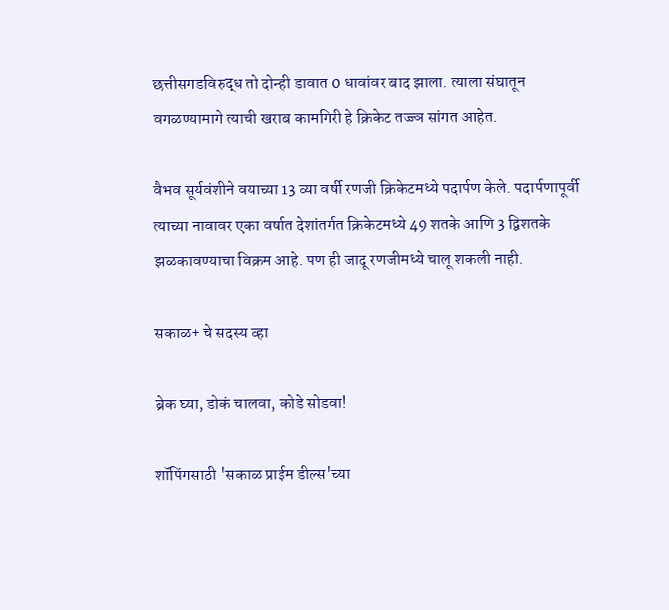छत्तीसगडविरुद्ध तो दोन्ही डावात 0 धावांवर बाद झाला. त्याला संघातून वगळण्यामागे त्याची खराब कामगिरी हे क्रिकेट तज्ज्ञ सांगत आहेत.

वैभव सूर्यवंशीने वयाच्या 13 व्या वर्षी रणजी क्रिकेटमध्ये पदार्पण केले. पदार्पणापूर्वी त्याच्या नावावर एका वर्षात देशांतर्गत क्रिकेटमध्ये 49 शतके आणि 3 द्विशतके झळकावण्याचा विक्रम आहे. पण ही जादू रणजीमध्ये चालू शकली नाही.

सकाळ+ चे सदस्य व्हा

ब्रेक घ्या, डोकं चालवा, कोडे सोडवा!

शॉपिंगसाठी 'सकाळ प्राईम डील्स'च्या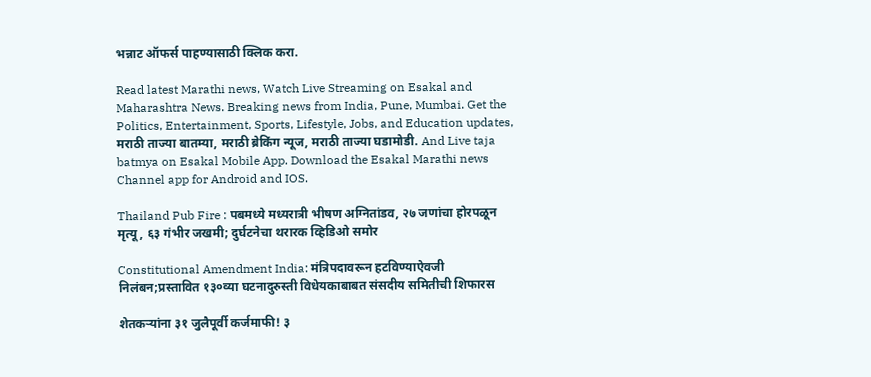भन्नाट ऑफर्स पाहण्यासाठी क्लिक करा.

Read latest Marathi news, Watch Live Streaming on Esakal and Maharashtra News. Breaking news from India, Pune, Mumbai. Get the Politics, Entertainment, Sports, Lifestyle, Jobs, and Education updates, मराठी ताज्या बातम्या, मराठी ब्रेकिंग न्यूज, मराठी ताज्या घडामोडी. And Live taja batmya on Esakal Mobile App. Download the Esakal Marathi news Channel app for Android and IOS.

Thailand Pub Fire : पबमध्ये मध्यरात्री भीषण अग्नितांडव, २७ जणांचा होरपळून मृत्यू, ६३ गंभीर जखमी; दुर्घटनेचा थरारक व्हिडिओ समोर

Constitutional Amendment India: मंत्रिपदावरून हटविण्याऐवजी निलंबन;प्रस्तावित १३०व्या घटनादुरुस्ती विधेयकाबाबत संसदीय समितीची शिफारस

शेतकऱ्यांना ३१ जुलैपूर्वी कर्जमाफी! ३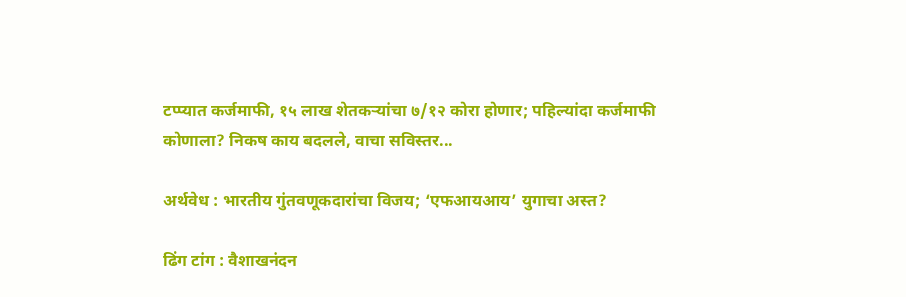टप्प्यात कर्जमाफी, १५ लाख शेतकऱ्यांचा ७/१२ कोरा होणार; पहिल्यांदा कर्जमाफी कोणाला? निकष काय बदलले, वाचा सविस्तर...

अर्थवेध : भारतीय गुंतवणूकदारांचा विजय; ‘एफआयआय’ युगाचा अस्त?

ढिंग टांग : वैशाखनंदन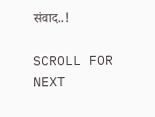संवाद..!

SCROLL FOR NEXT